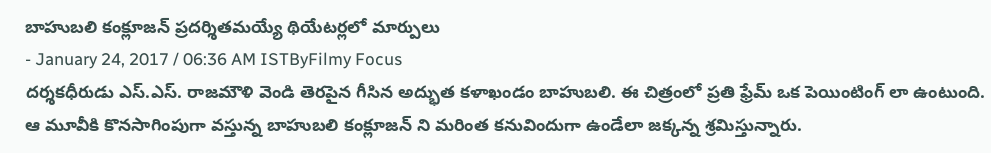బాహుబలి కంక్లూజన్ ప్రదర్శితమయ్యే థియేటర్లలో మార్పులు
- January 24, 2017 / 06:36 AM ISTByFilmy Focus
దర్శకధీరుడు ఎస్.ఎస్. రాజమౌళి వెండి తెరపైన గీసిన అద్భుత కళాఖండం బాహుబలి. ఈ చిత్రంలో ప్రతి ఫ్రేమ్ ఒక పెయింటింగ్ లా ఉంటుంది. ఆ మూవీకి కొనసాగింపుగా వస్తున్న బాహుబలి కంక్లూజన్ ని మరింత కనువిందుగా ఉండేలా జక్కన్న శ్రమిస్తున్నారు.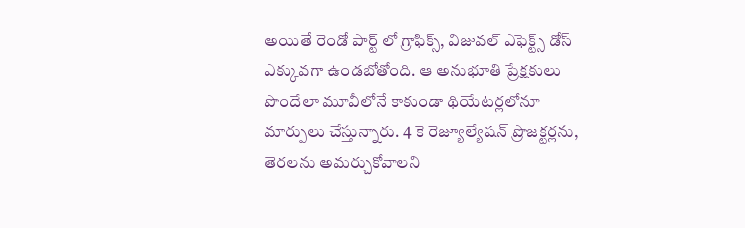అయితే రెండో పార్ట్ లో గ్రాఫిక్స్, విజువల్ ఎఫెక్ట్స్ డోస్ ఎక్కువగా ఉండబోతోంది. ఆ అనుభూతి ప్రేక్షకులు పొందేలా మూవీలోనే కాకుండా థియేటర్లలోనూ మార్పులు చేస్తున్నారు. 4 కె రెజ్యూల్యేషన్ ప్రొజక్టర్లను, తెరలను అమర్చుకోవాలని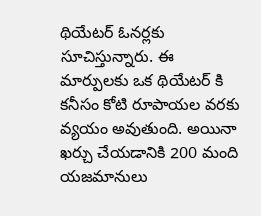థియేటర్ ఓనర్లకు సూచిస్తున్నారు. ఈ మార్పులకు ఒక థియేటర్ కి కనీసం కోటి రూపాయల వరకు వ్యయం అవుతుంది. అయినా ఖర్చు చేయడానికి 200 మంది యజమానులు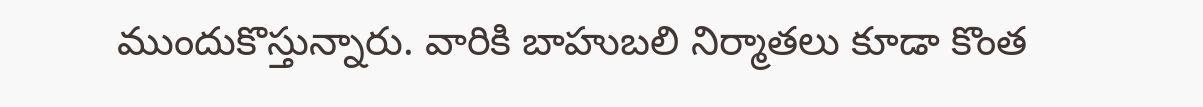ముందుకొస్తున్నారు. వారికి బాహుబలి నిర్మాతలు కూడా కొంత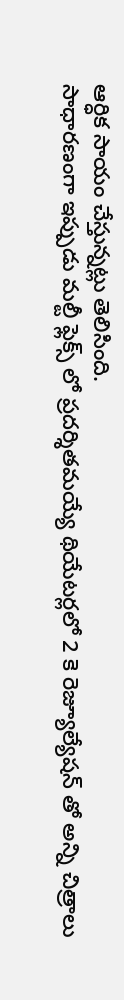ఆర్ధిక సాయం చేస్తున్నట్లు తెలిసింది.
సాధారణంగా ఇప్పుడు మల్టీ ఫ్లెక్స్ లో ప్రదర్శితమయ్యే థియేటర్లలో 2 కె రెజ్యూల్యేషన్ తో అన్ని చిత్రాలు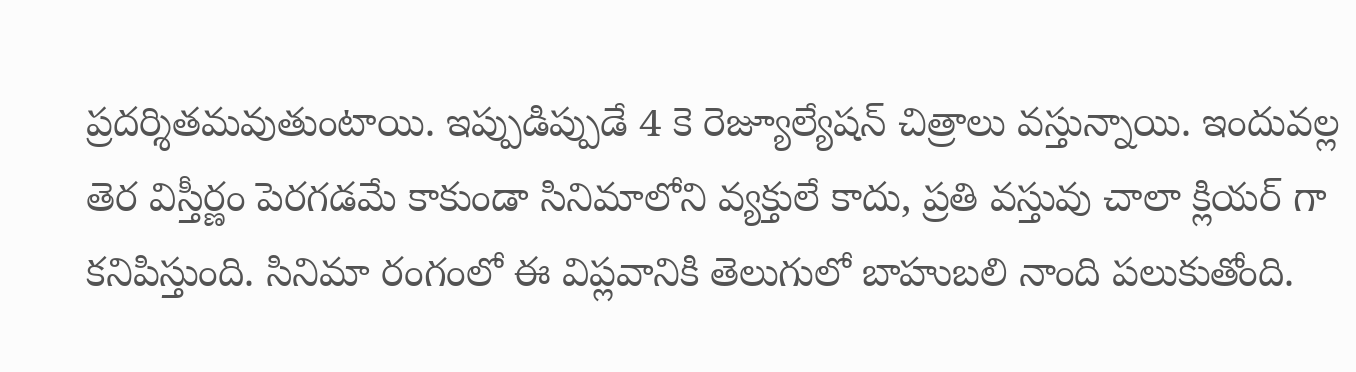ప్రదర్శితమవుతుంటాయి. ఇప్పుడిప్పుడే 4 కె రెజ్యూల్యేషన్ చిత్రాలు వస్తున్నాయి. ఇందువల్ల తెర విస్తీర్ణం పెరగడమే కాకుండా సినిమాలోని వ్యక్తులే కాదు, ప్రతి వస్తువు చాలా క్లియర్ గా కనిపిస్తుంది. సినిమా రంగంలో ఈ విప్లవానికి తెలుగులో బాహుబలి నాంది పలుకుతోంది.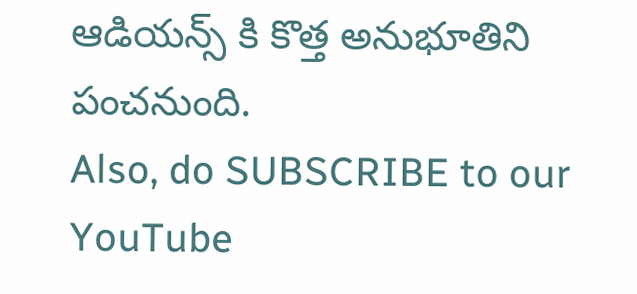ఆడియన్స్ కి కొత్త అనుభూతిని పంచనుంది.
Also, do SUBSCRIBE to our YouTube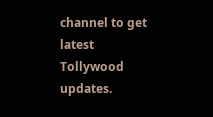channel to get latest Tollywood updates.